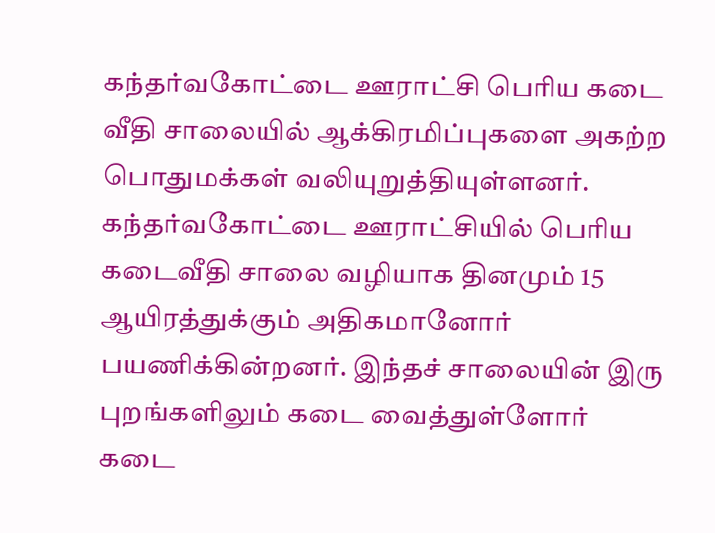கந்தர்வகோட்டை ஊராட்சி பெரிய கடை வீதி சாலையில் ஆக்கிரமிப்புகளை அகற்ற பொதுமக்கள் வலியுறுத்தியுள்ளனர்.
கந்தர்வகோட்டை ஊராட்சியில் பெரிய கடைவீதி சாலை வழியாக தினமும் 15 ஆயிரத்துக்கும் அதிகமானோர் பயணிக்கின்றனர். இந்தச் சாலையின் இரு புறங்களிலும் கடை வைத்துள்ளோர் கடை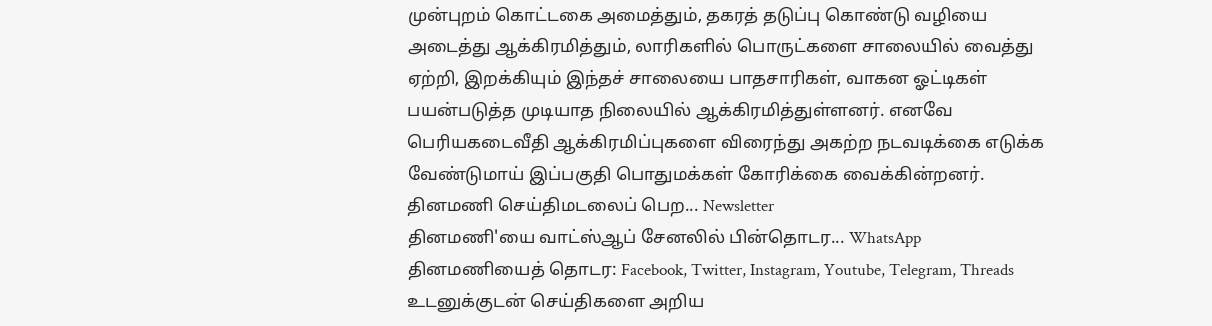முன்புறம் கொட்டகை அமைத்தும், தகரத் தடுப்பு கொண்டு வழியை அடைத்து ஆக்கிரமித்தும், லாரிகளில் பொருட்களை சாலையில் வைத்து ஏற்றி, இறக்கியும் இந்தச் சாலையை பாதசாரிகள், வாகன ஓட்டிகள் பயன்படுத்த முடியாத நிலையில் ஆக்கிரமித்துள்ளனர். எனவே பெரியகடைவீதி ஆக்கிரமிப்புகளை விரைந்து அகற்ற நடவடிக்கை எடுக்க வேண்டுமாய் இப்பகுதி பொதுமக்கள் கோரிக்கை வைக்கின்றனர்.
தினமணி செய்திமடலைப் பெற... Newsletter
தினமணி'யை வாட்ஸ்ஆப் சேனலில் பின்தொடர... WhatsApp
தினமணியைத் தொடர: Facebook, Twitter, Instagram, Youtube, Telegram, Threads
உடனுக்குடன் செய்திகளை அறிய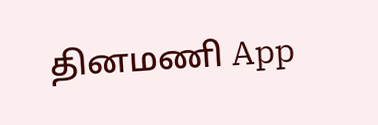தினமணி App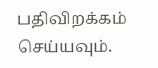பதிவிறக்கம் செய்யவும்.